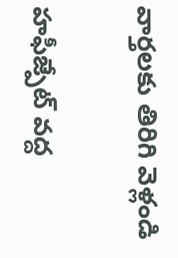వార్తలకు తిరిగి వెళ్లండి

హఫీజ్పేట్ వద్ద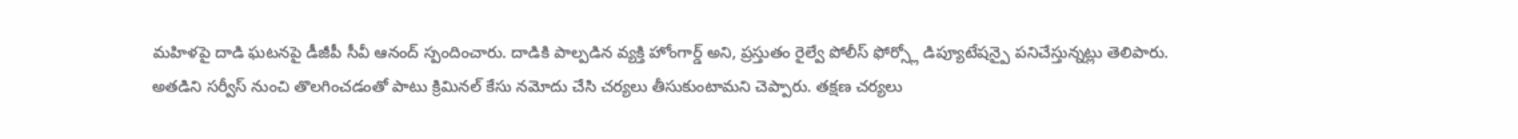మహిళపై దాడి ఘటనపై డీజీపీ సీవీ ఆనంద్ స్పందించారు. దాడికి పాల్పడిన వ్యక్తి హోంగార్డ్ అని, ప్రస్తుతం రైల్వే పోలీస్ ఫోర్స్లో డిప్యూటేషన్పై పనిచేస్తున్నట్లు తెలిపారు.
అతడిని సర్వీస్ నుంచి తొలగించడంతో పాటు క్రిమినల్ కేసు నమోదు చేసి చర్యలు తీసుకుంటామని చెప్పారు. తక్షణ చర్యలు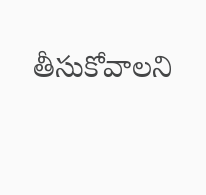తీసుకోవాలని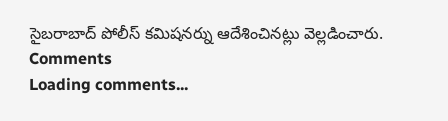సైబరాబాద్ పోలీస్ కమిషనర్ను ఆదేశించినట్లు వెల్లడించారు.
Comments
Loading comments...